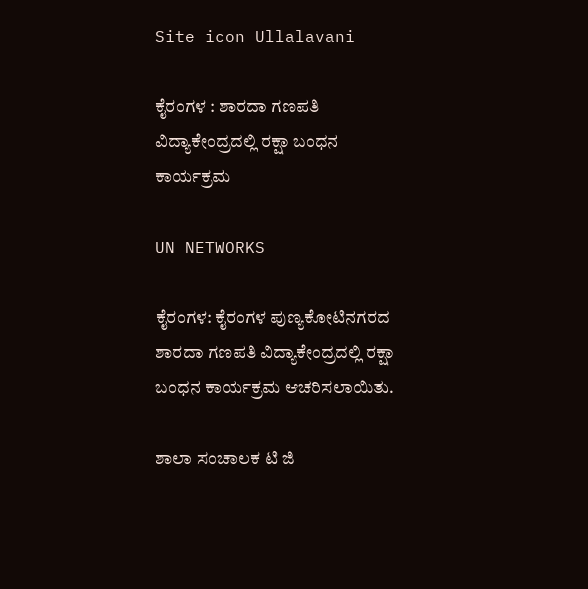Site icon Ullalavani

ಕೈರಂಗಳ : ಶಾರದಾ ಗಣಪತಿ ವಿದ್ಯಾಕೇಂದ್ರದಲ್ಲಿ ರಕ್ಷಾ ಬಂಧನ ಕಾರ್ಯಕ್ರಮ

UN NETWORKS

ಕೈರಂಗಳ: ಕೈರಂಗಳ ಪುಣ್ಯಕೋಟಿನಗರದ ಶಾರದಾ ಗಣಪತಿ ವಿದ್ಯಾಕೇಂದ್ರದಲ್ಲಿ ರಕ್ಷಾ ಬಂಧನ ಕಾರ್ಯಕ್ರಮ ಆಚರಿಸಲಾಯಿತು.

ಶಾಲಾ ಸಂಚಾಲಕ ಟಿ ಜಿ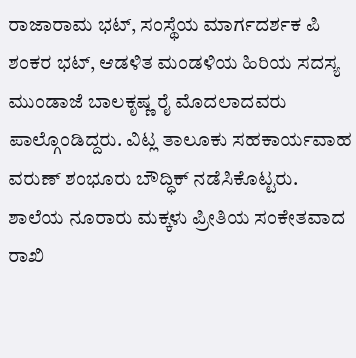ರಾಜಾರಾಮ ಭಟ್, ಸಂಸ್ಥೆಯ ಮಾರ್ಗದರ್ಶಕ ಪಿ ಶಂಕರ ಭಟ್, ಆಡಳಿತ ಮಂಡಳಿಯ ಹಿರಿಯ ಸದಸ್ಯ ಮುಂಡಾಜೆ ಬಾಲಕೃಷ್ಣ ರೈ ಮೊದಲಾದವರು ಪಾಲ್ಗೊಂಡಿದ್ದರು. ವಿಟ್ಲ ತಾಲೂಕು ಸಹಕಾರ್ಯವಾಹ ವರುಣ್ ಶಂಭೂರು ಬೌದ್ಧಿಕ್ ನಡೆಸಿಕೊಟ್ಟರು. ಶಾಲೆಯ ನೂರಾರು ಮಕ್ಕಳು ಪ್ರೀತಿಯ ಸಂಕೇತವಾದ ರಾಖಿ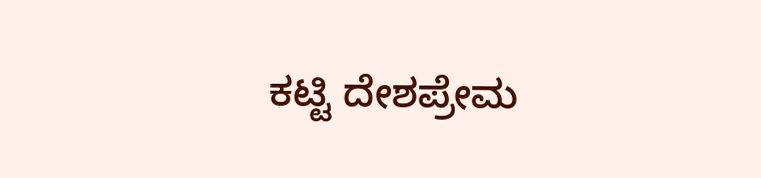ಕಟ್ಟಿ ದೇಶಪ್ರೇಮ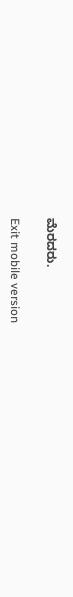ಮೆರದರು.

Exit mobile version